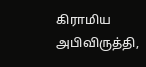கிராமிய அபிவிருத்தி,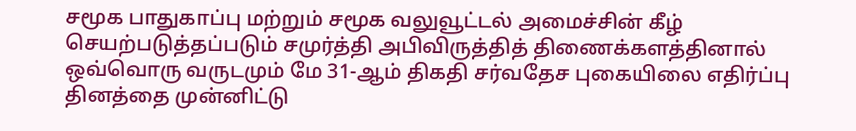சமூக பாதுகாப்பு மற்றும் சமூக வலுவூட்டல் அமைச்சின் கீழ் செயற்படுத்தப்படும் சமுர்த்தி அபிவிருத்தித் திணைக்களத்தினால் ஒவ்வொரு வருடமும் மே 31-ஆம் திகதி சர்வதேச புகையிலை எதிர்ப்பு தினத்தை முன்னிட்டு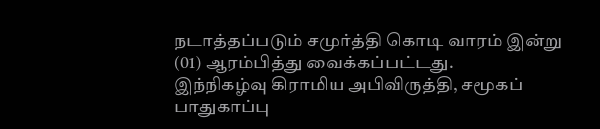நடாத்தப்படும் சமுர்த்தி கொடி வாரம் இன்று (01) ஆரம்பித்து வைக்கப்பட்டது.
இந்நிகழ்வு கிராமிய அபிவிருத்தி, சமூகப் பாதுகாப்பு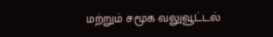மற்றும் சமூக வலுவூட்டல்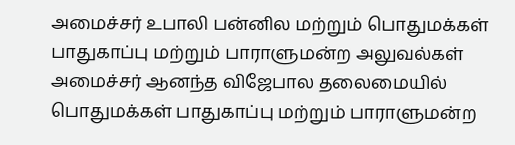அமைச்சர் உபாலி பன்னில மற்றும் பொதுமக்கள் பாதுகாப்பு மற்றும் பாராளுமன்ற அலுவல்கள் அமைச்சர் ஆனந்த விஜேபால தலைமையில் பொதுமக்கள் பாதுகாப்பு மற்றும் பாராளுமன்ற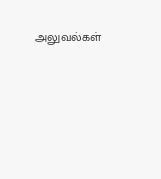அலுவல்கள்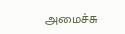அமைச்சு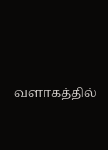வளாகத்தில்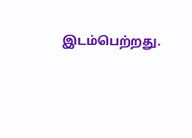இடம்பெற்றது.